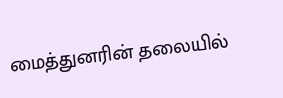மைத்துனரின் தலையில்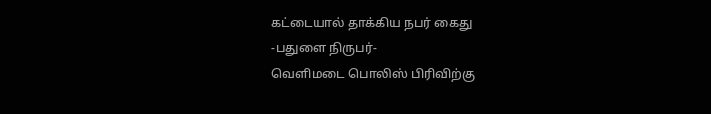கட்டையால் தாக்கிய நபர் கைது
-பதுளை நிருபர்-
வெளிமடை பொலிஸ் பிரிவிற்கு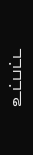உட்பட்ட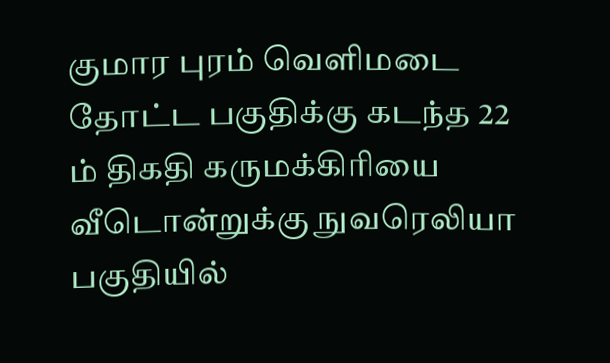குமார புரம் வெளிமடை தோட்ட பகுதிக்கு கடந்த 22 ம் திகதி கருமக்கிரியை வீடொன்றுக்கு நுவரெலியா பகுதியில்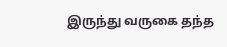இருந்து வருகை தந்த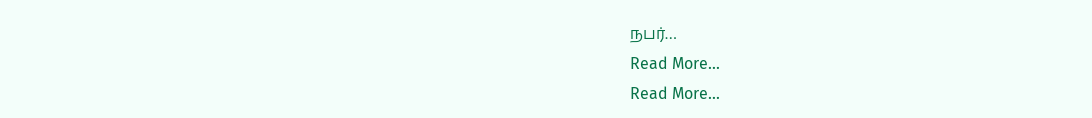நபர்…
Read More...
Read More...